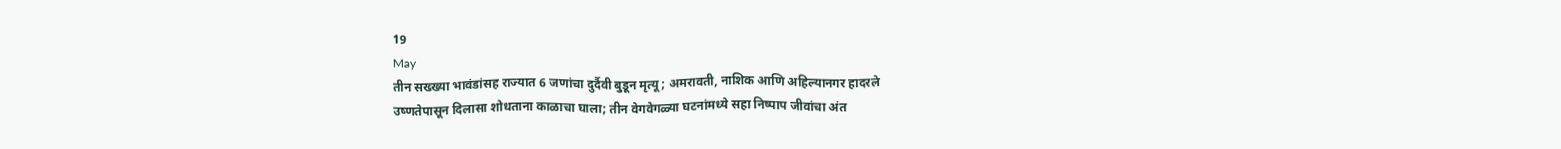19
May
तीन सख्ख्या भावंडांसह राज्यात 6 जणांचा दुर्दैवी बुडून मृत्यू; अमरावती, नाशिक आणि अहिल्यानगर हादरले
उष्णतेपासून दिलासा शोधताना काळाचा घाला; तीन वेगवेगळ्या घटनांमध्ये सहा निष्पाप जीवांचा अंत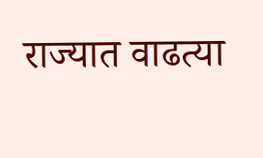राज्यात वाढत्या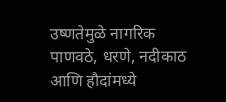उष्णतेमुळे नागरिक पाणवठे, धरणे, नदीकाठ आणि हौदांमध्ये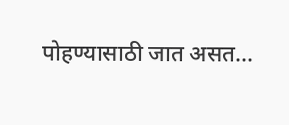पोहण्यासाठी जात असत...